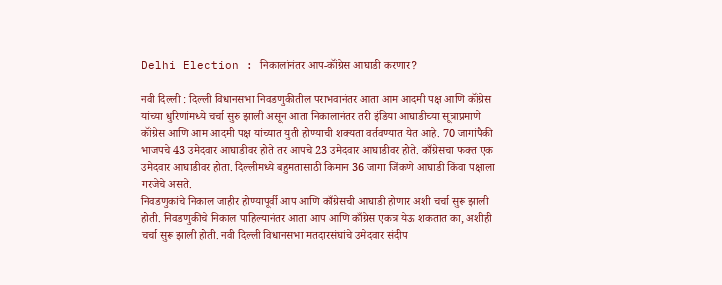Delhi Election : निकालांनंतर आप-कॉंग्रेस आघाडी करणार?

नवी दिल्ली : दिल्ली विधानसभा निवडणुकीतील पराभवानंतर आता आम आदमी पक्ष आणि कॉंग्रेस यांच्या धुरिणांमध्ये चर्चा सुरु झाली असून आता निकालानंतर तरी इंडिया आघाडीच्या सूत्राप्रमाणे कॉंग्रेस आणि आम आदमी पक्ष यांच्यात युती होण्याची शक्यता वर्तवण्यात येत आहे. 70 जागांपैकी भाजपचे 43 उमेदवार आघाडीवर होते तर आपचे 23 उमेदवार आघाडीवर होते. काँग्रेसचा फक्त एक उमेदवार आघाडीवर होता. दिल्लीमध्ये बहुमतासाठी किमान 36 जागा जिंकणे आघाडी किंवा पक्षाला गरजेचे असते.
निवडणुकांचे निकाल जाहीर होण्यापूर्वी आप आणि काँग्रेसची आघाडी होणार अशी चर्चा सुरू झाली होती. निवडणुकीचे निकाल पाहिल्यानंतर आता आप आणि काँग्रेस एकत्र येऊ शकतात का, अशीही चर्चा सुरू झाली होती. नवी दिल्ली विधानसभा मतदारसंघांचे उमेदवार संदीप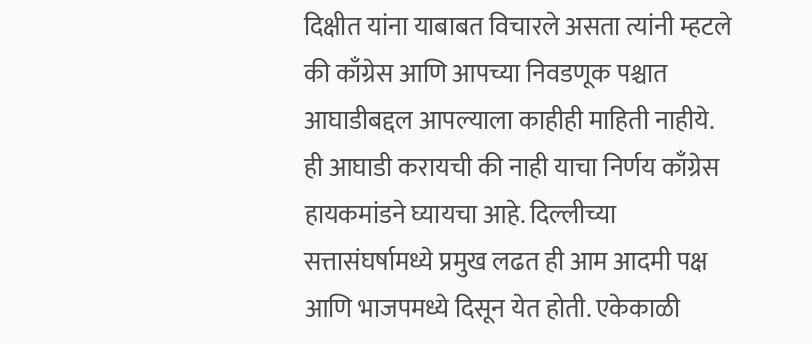दिक्षीत यांना याबाबत विचारले असता त्यांनी म्हटले की काँग्रेस आणि आपच्या निवडणूक पश्चात आघाडीबद्दल आपल्याला काहीही माहिती नाहीये.
ही आघाडी करायची की नाही याचा निर्णय काँग्रेस हायकमांडने घ्यायचा आहे. दिल्लीच्या सत्तासंघर्षामध्ये प्रमुख लढत ही आम आदमी पक्ष आणि भाजपमध्ये दिसून येत होती. एकेकाळी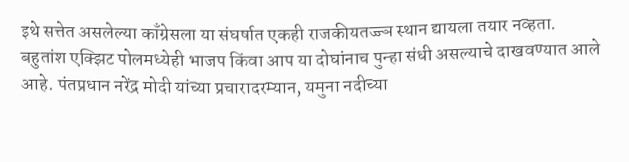इथे सत्तेत असलेल्या काँग्रेसला या संघर्षात एकही राजकीयतज्ज्ञ स्थान द्यायला तयार नव्हता.
बहुतांश एक्झिट पोलमध्येही भाजप किंवा आप या दोघांनाच पुन्हा संधी असल्याचे दाखवण्यात आले आहे. पंतप्रधान नरेंद्र मोदी यांच्या प्रचारादरम्यान, यमुना नदीच्या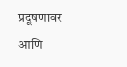प्रदूषणावर आणि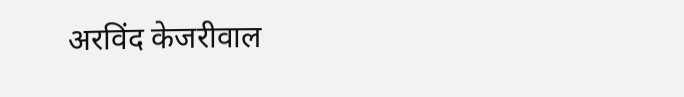अरविंद केजरीवाल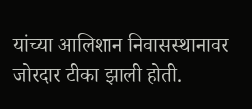यांच्या आलिशान निवासस्थानावर जोरदार टीका झाली होती.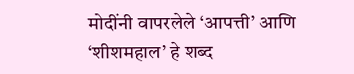मोदींनी वापरलेले ‘आपत्ती’ आणि ‘शीशमहाल’ हे शब्द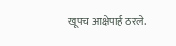खूपच आक्षेपार्ह ठरले.